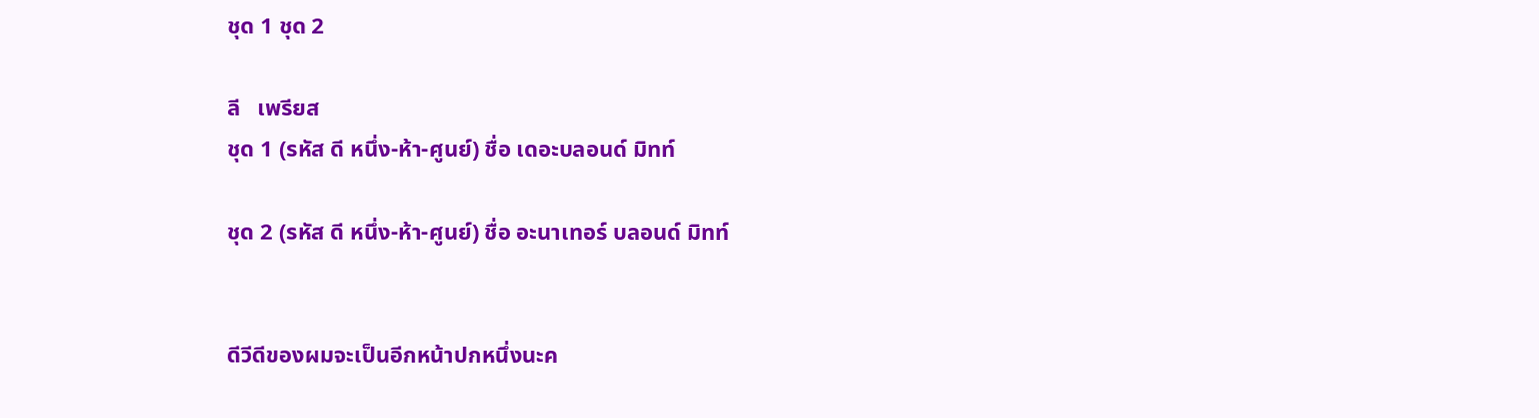ชุด 1 ชุด 2

ลี   เพรียส
ชุด 1 (รหัส ดี หนึ่ง-ห้า-ศูนย์) ชื่อ เดอะบลอนด์ มิทท์

ชุด 2 (รหัส ดี หนึ่ง-ห้า-ศูนย์) ชื่อ อะนาเทอร์ บลอนด์ มิทท์


ดีวีดีของผมจะเป็นอีกหน้าปกหนึ่งนะค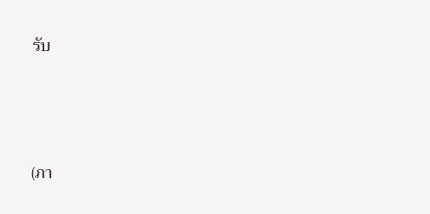รับ




(ภา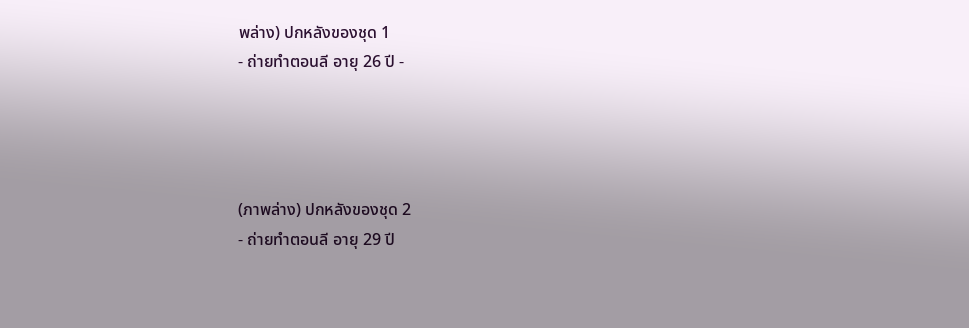พล่าง) ปกหลังของชุด 1
- ถ่ายทำตอนลี อายุ 26 ปี -




(ภาพล่าง) ปกหลังของชุด 2
- ถ่ายทำตอนลี อายุ 29 ปี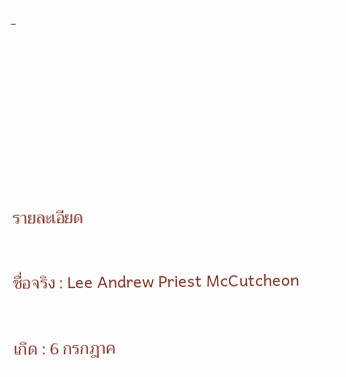-





รายละเอียด

ชื่อจริง : Lee Andrew Priest McCutcheon

เกิด : 6 กรกฎาค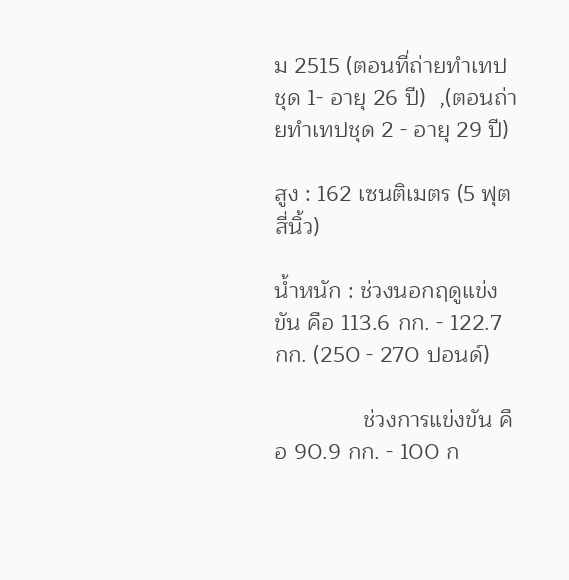ม 2515 (ตอนที่ถ่ายทำเทปชุด 1- อายุ 26 ปี)  ,(ตอนถ่ายทำเทปชุด 2 - อายุ 29 ปี)

สูง : 162 เซนติเมตร (5 ฟุตสี่นิ้ว)

น้ำหนัก : ช่วงนอกฤดูแข่งขัน คือ 113.6 กก. - 122.7 กก. (250 - 270 ปอนด์)

              ช่วงการแข่งขัน คือ 90.9 กก. - 100 ก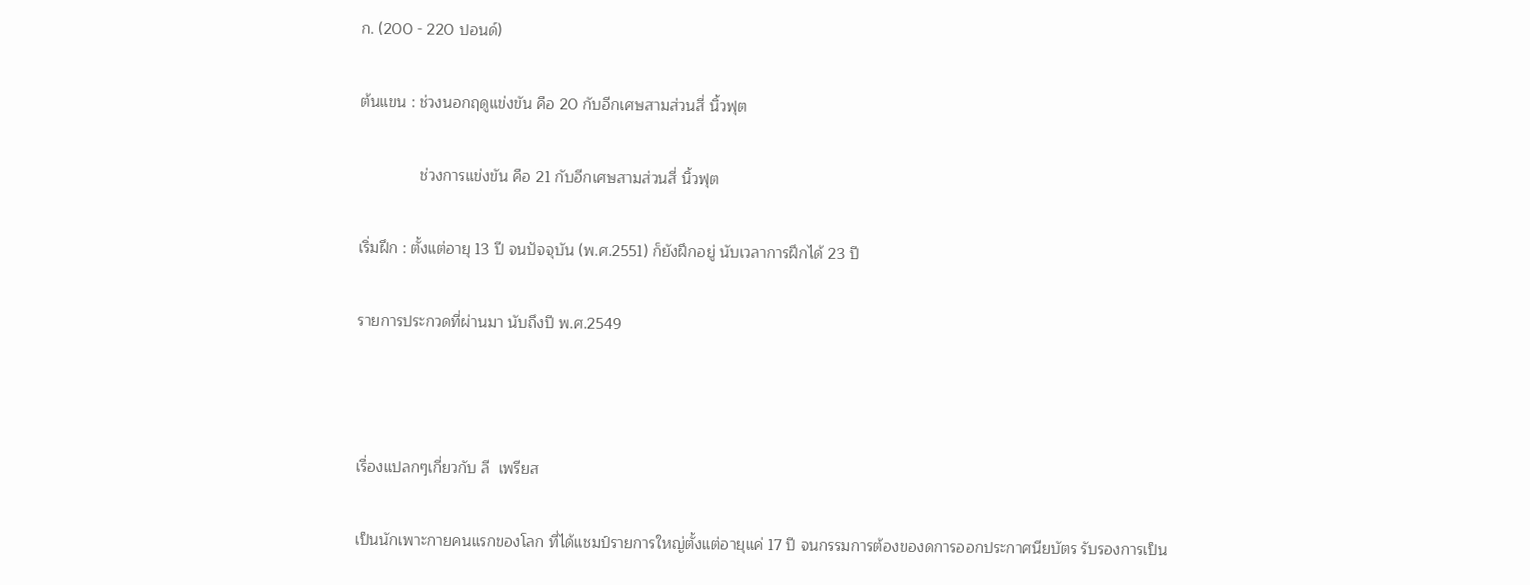ก. (200 - 220 ปอนด์)

ต้นแขน : ช่วงนอกฤดูแข่งขัน คือ 20 กับอีกเศษสามส่วนสี่ นิ้วฟุต

              ช่วงการแข่งขัน คือ 21 กับอีกเศษสามส่วนสี่ นิ้วฟุต

เริ่มฝึก : ตั้งแต่อายุ 13 ปี จนปัจจุบัน (พ.ศ.2551) ก็ยังฝึกอยู่ นับเวลาการฝึกได้ 23 ปี

รายการประกวดที่ผ่านมา นับถึงปี พ.ศ.2549



เรื่องแปลกๆเกี่ยวกับ ลี  เพรียส

เป็นนักเพาะกายคนแรกของโลก ที่ได้แชมป์รายการใหญ่ตั้งแต่อายุแค่ 17 ปี จนกรรมการต้องของดการออกประกาศนียบัตร รับรองการเป็น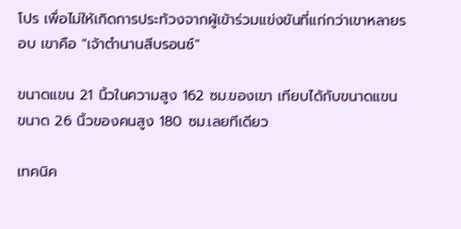โปร เพื่อไม่ให้เกิดการประท้วงจากผู้เข้าร่วมแข่งขันที่แก่กว่าเขาหลายรอบ เขาคือ "เจ้าตำนานสีบรอนซ์"

ขนาดแขน 21 นิ้วในความสูง 162 ซม.ของเขา เทียบได้กับขนาดแขนขนาด 26 นิ้วของคนสูง 180 ซม.เลยทีเดียว

เทคนิค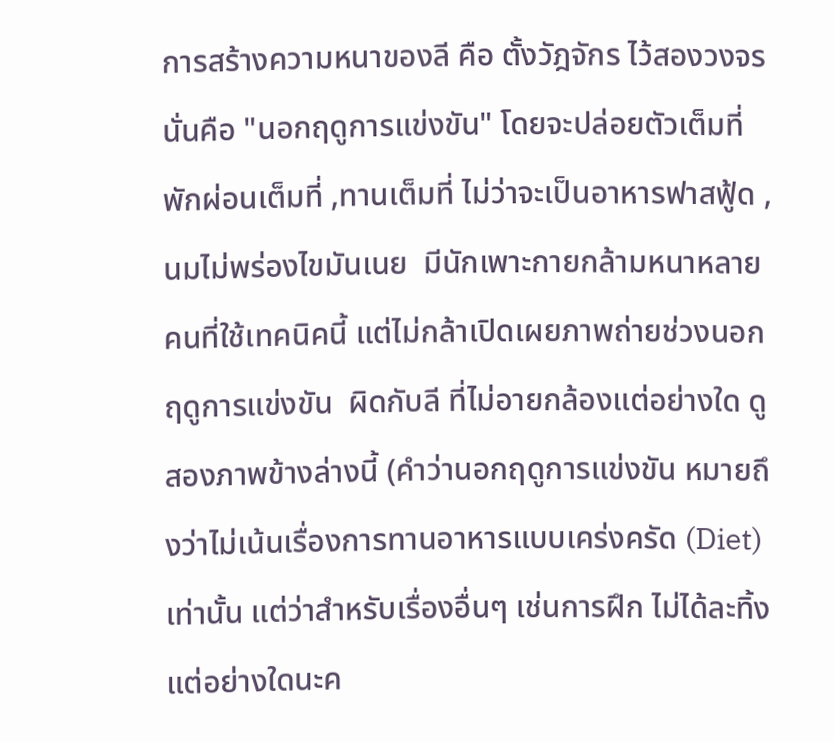การสร้างความหนาของลี คือ ตั้งวัฎจักร ไว้สองวงจร นั่นคือ "นอกฤดูการแข่งขัน" โดยจะปล่อยตัวเต็มที่ พักผ่อนเต็มที่ ,ทานเต็มที่ ไม่ว่าจะเป็นอาหารฟาสฟู้ด ,นมไม่พร่องไขมันเนย  มีนักเพาะกายกล้ามหนาหลายคนที่ใช้เทคนิคนี้ แต่ไม่กล้าเปิดเผยภาพถ่ายช่วงนอกฤดูการแข่งขัน  ผิดกับลี ที่ไม่อายกล้องแต่อย่างใด ดูสองภาพข้างล่างนี้ (คำว่านอกฤดูการแข่งขัน หมายถึงว่าไม่เน้นเรื่องการทานอาหารแบบเคร่งครัด (Diet) เท่านั้น แต่ว่าสำหรับเรื่องอื่นๆ เช่นการฝึก ไม่ได้ละทิ้งแต่อย่างใดนะค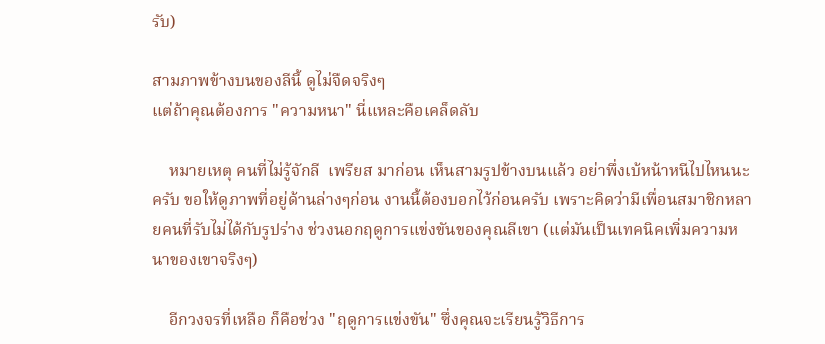รับ)

สามภาพข้างบนของลีนี้ ดูไม่จืดจริงๆ
แต่ถ้าคุณต้องการ "ความหนา" นี่แหละคือเคล็ดลับ

    หมายเหตุ คนที่ไม่รู้จักลี  เพรียส มาก่อน เห็นสามรูปข้างบนแล้ว อย่าพึ่งเบ้หน้าหนีไปไหนนะครับ ขอให้ดูภาพที่อยู่ด้านล่างๆก่อน งานนี้ต้องบอกไว้ก่อนครับ เพราะคิดว่ามีเพื่อนสมาชิกหลายคนที่รับไม่ได้กับรูปร่าง ช่วงนอกฤดูการแข่งขันของคุณลีเขา (แต่มันเป็นเทคนิคเพิ่มความหนาของเขาจริงๆ)

    อีกวงจรที่เหลือ ก็คือช่วง "ฤดูการแข่งขัน" ซึ่งคุณจะเรียนรู้วิธีการ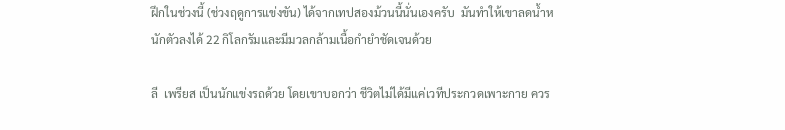ฝึกในช่วงนี้ (ช่วงฤดูการแข่งขัน) ได้จากเทปสองม้วนนี้นั่นเองครับ  มันทำให้เขาลดน้ำหนักตัวลงได้ 22 กิโลกรัมและมีมวลกล้ามเนื้อกำยำชัดเจนด้วย

ลี  เพรียส เป็นนักแข่งรถด้วย โดยเขาบอกว่า ชีวิตไม่ได้มีแค่เวทีประกวดเพาะกาย ควร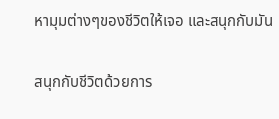หามุมต่างๆของชีวิตให้เจอ และสนุกกับมัน


สนุกกับชีวิตด้วยการ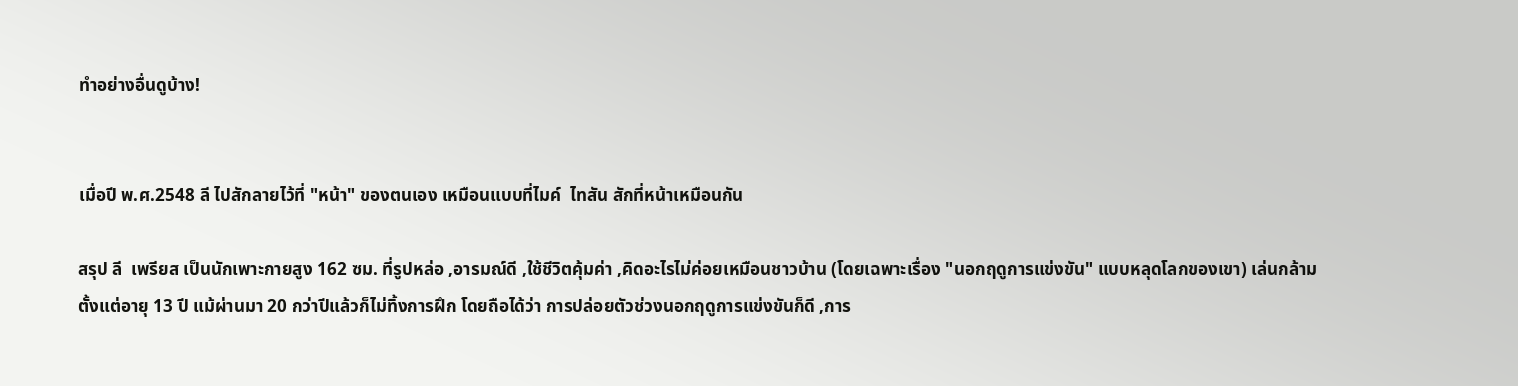ทำอย่างอื่นดูบ้าง!


เมื่อปี พ.ศ.2548 ลี ไปสักลายไว้ที่ "หน้า" ของตนเอง เหมือนแบบที่ไมค์  ไทสัน สักที่หน้าเหมือนกัน

สรุป ลี  เพรียส เป็นนักเพาะกายสูง 162 ซม. ที่รูปหล่อ ,อารมณ์ดี ,ใช้ชีวิตคุ้มค่า ,คิดอะไรไม่ค่อยเหมือนชาวบ้าน (โดยเฉพาะเรื่อง "นอกฤดูการแข่งขัน" แบบหลุดโลกของเขา) เล่นกล้ามตั้งแต่อายุ 13 ปี แม้ผ่านมา 20 กว่าปีแล้วก็ไม่ทิ้งการฝึก โดยถือได้ว่า การปล่อยตัวช่วงนอกฤดูการแข่งขันก็ดี ,การ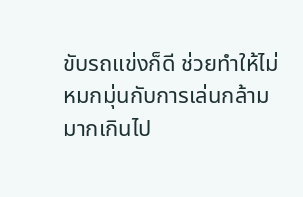ขับรถแข่งก็ดี ช่วยทำให้ไม่หมกมุ่นกับการเล่นกล้ามมากเกินไป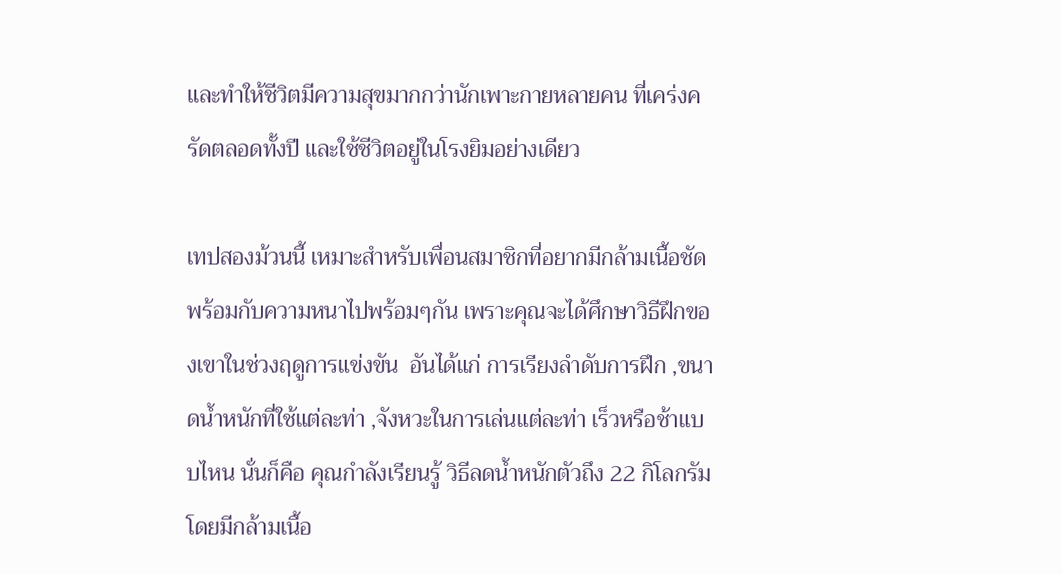และทำให้ชีวิตมีความสุขมากกว่านักเพาะกายหลายคน ที่เคร่งครัดตลอดทั้งปี และใช้ชีวิตอยู่ในโรงยิมอย่างเดียว

เทปสองม้วนนี้ เหมาะสำหรับเพื่อนสมาชิกที่อยากมีกล้ามเนื้อชัด พร้อมกับความหนาไปพร้อมๆกัน เพราะคุณจะได้ศึกษาวิธีฝึกของเขาในช่วงฤดูการแข่งขัน  อันได้แก่ การเรียงลำดับการฝึก ,ขนาดน้ำหนักที่ใช้แต่ละท่า ,จังหวะในการเล่นแต่ละท่า เร็วหรือช้าแบบไหน นั่นก็คือ คุณกำลังเรียนรู้ วิธีลดน้ำหนักตัวถึง 22 กิโลกรัม โดยมีกล้ามเนื้อ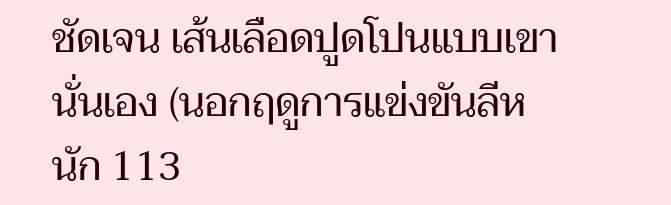ชัดเจน เส้นเลือดปูดโปนแบบเขานั่นเอง (นอกฤดูการแข่งขันลีหนัก 113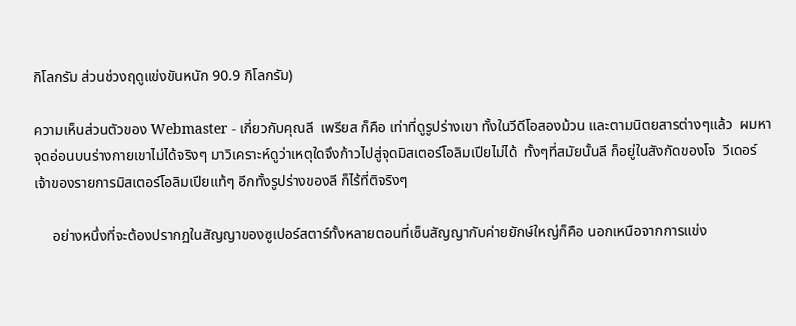กิโลกรัม ส่วนช่วงฤดูแข่งขันหนัก 90.9 กิโลกรัม)

ความเห็นส่วนตัวของ Webmaster - เกี่ยวกับคุณลี  เพรียส ก็คือ เท่าที่ดูรูปร่างเขา ทั้งในวีดีโอสองม้วน และตามนิตยสารต่างๆแล้ว  ผมหาจุดอ่อนบนร่างกายเขาไม่ได้จริงๆ มาวิเคราะห์ดูว่าเหตุใดจึงก้าวไปสู่จุดมิสเตอร์โอลิมเปียไม่ได้  ทั้งๆที่สมัยนั้นลี ก็อยู่ในสังกัดของโจ  วีเดอร์ เจ้าของรายการมิสเตอร์โอลิมเปียแท้ๆ อีกทั้งรูปร่างของลี ก็ไร้ที่ติจริงๆ

     อย่างหนึ่งที่จะต้องปรากฏในสัญญาของซูเปอร์สตาร์ทั้งหลายตอนที่เซ็นสัญญากับค่ายยักษ์ใหญ่ก็คือ นอกเหนือจากการแข่ง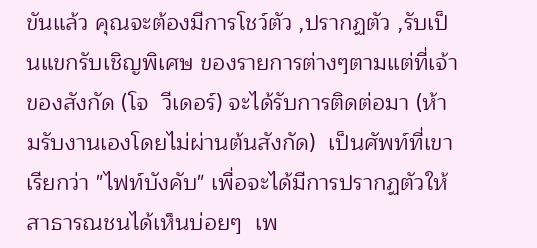ขันแล้ว คุณจะต้องมีการโชว์ตัว ,ปรากฏตัว ,รับเป็นแขกรับเชิญพิเศษ ของรายการต่างๆตามแต่ที่เจ้าของสังกัด (โจ  วีเดอร์) จะได้รับการติดต่อมา (ห้ามรับงานเองโดยไม่ผ่านต้นสังกัด)  เป็นศัพท์ที่เขาเรียกว่า "ไฟท์บังคับ" เพื่อจะได้มีการปรากฏตัวให้สาธารณชนได้เห็นบ่อยๆ  เพ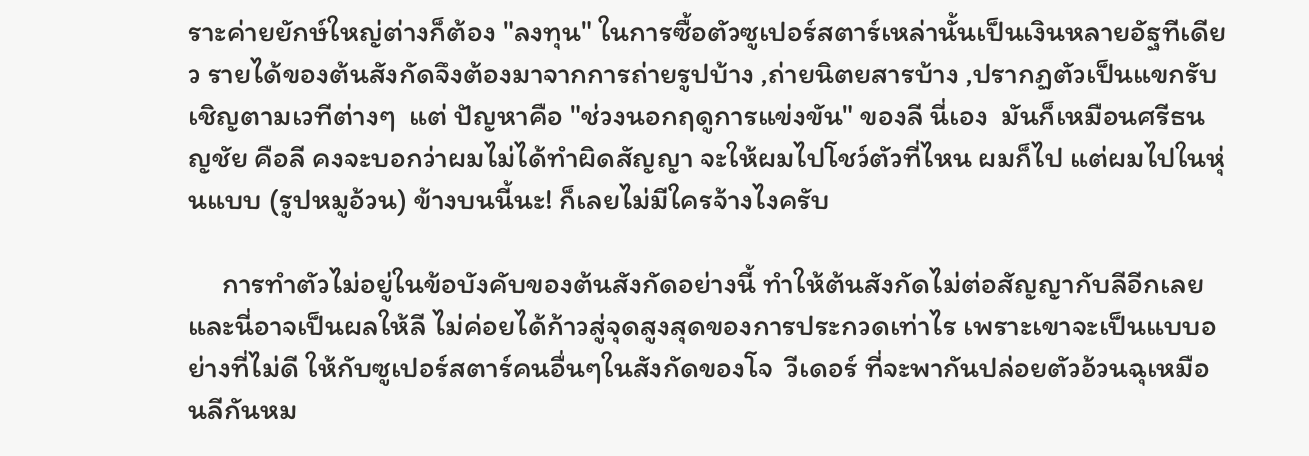ราะค่ายยักษ์ใหญ่ต่างก็ต้อง "ลงทุน" ในการซื้อตัวซูเปอร์สตาร์เหล่านั้นเป็นเงินหลายอัฐทีเดียว รายได้ของต้นสังกัดจึงต้องมาจากการถ่ายรูปบ้าง ,ถ่ายนิตยสารบ้าง ,ปรากฏตัวเป็นแขกรับเชิญตามเวทีต่างๆ  แต่ ปัญหาคือ "ช่วงนอกฤดูการแข่งขัน" ของลี นี่เอง  มันก็เหมือนศรีธนญชัย คือลี คงจะบอกว่าผมไม่ได้ทำผิดสัญญา จะให้ผมไปโชว์ตัวที่ไหน ผมก็ไป แต่ผมไปในหุ่นแบบ (รูปหมูอ้วน) ข้างบนนี้นะ! ก็เลยไม่มีใครจ้างไงครับ

     การทำตัวไม่อยู่ในข้อบังคับของต้นสังกัดอย่างนี้ ทำให้ต้นสังกัดไม่ต่อสัญญากับลีอีกเลย และนี่อาจเป็นผลให้ลี ไม่ค่อยได้ก้าวสู่จุดสูงสุดของการประกวดเท่าไร เพราะเขาจะเป็นแบบอย่างที่ไม่ดี ให้กับซูเปอร์สตาร์คนอื่นๆในสังกัดของโจ  วีเดอร์ ที่จะพากันปล่อยตัวอ้วนฉุเหมือนลีกันหม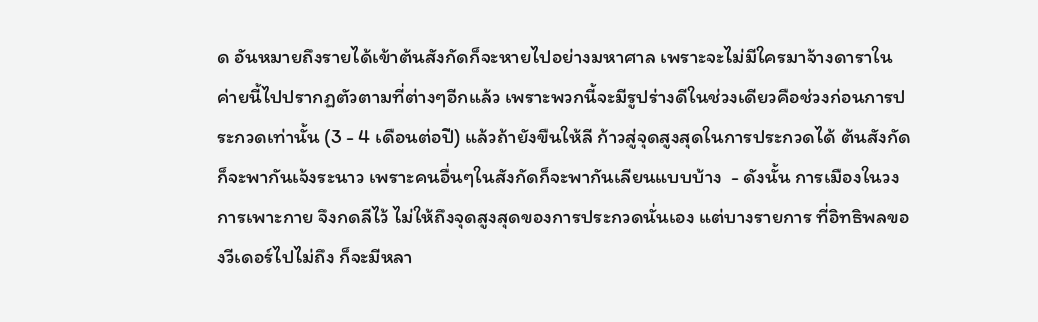ด อันหมายถึงรายได้เข้าต้นสังกัดก็จะหายไปอย่างมหาศาล เพราะจะไม่มีใครมาจ้างดาราในค่ายนี้ไปปรากฏตัวตามที่ต่างๆอีกแล้ว เพราะพวกนี้จะมีรูปร่างดีในช่วงเดียวคือช่วงก่อนการประกวดเท่านั้น (3 - 4 เดือนต่อปี) แล้วถ้ายังขืนให้ลี ก้าวสู่จุดสูงสุดในการประกวดได้ ต้นสังกัดก็จะพากันเจ้งระนาว เพราะคนอื่นๆในสังกัดก็จะพากันเลียนแบบบ้าง  - ดังนั้น การเมืองในวงการเพาะกาย จึงกดลีไว้ ไม่ให้ถึงจุดสูงสุดของการประกวดนั่นเอง แต่บางรายการ ที่อิทธิพลของวีเดอร์ไปไม่ถึง ก็จะมีหลา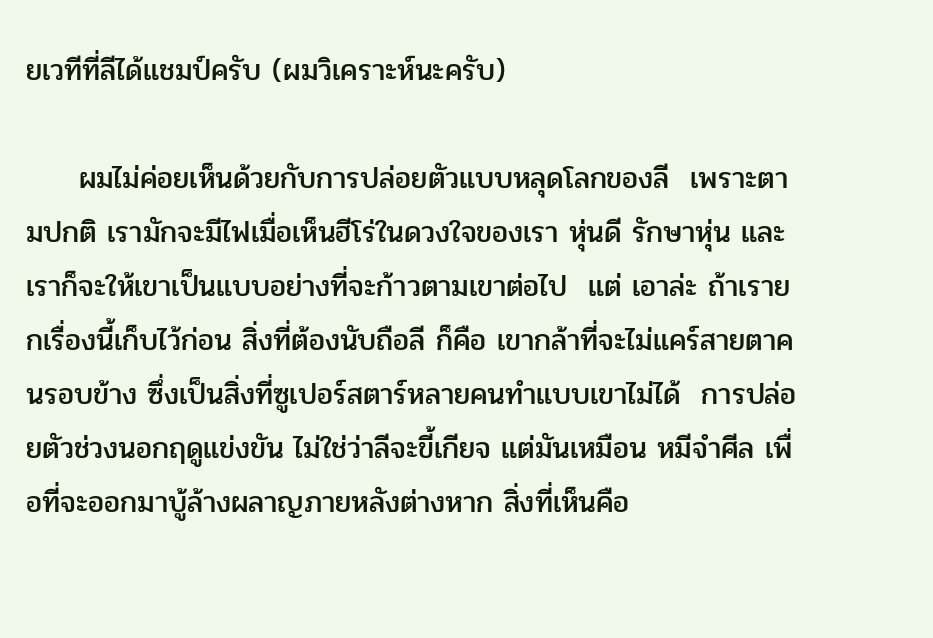ยเวทีที่ลีได้แชมป์ครับ (ผมวิเคราะห์นะครับ)

     ผมไม่ค่อยเห็นด้วยกับการปล่อยตัวแบบหลุดโลกของลี  เพราะตามปกติ เรามักจะมีไฟเมื่อเห็นฮีโร่ในดวงใจของเรา หุ่นดี รักษาหุ่น และเราก็จะให้เขาเป็นแบบอย่างที่จะก้าวตามเขาต่อไป  แต่ เอาล่ะ ถ้าเรายกเรื่องนี้เก็บไว้ก่อน สิ่งที่ต้องนับถือลี ก็คือ เขากล้าที่จะไม่แคร์สายตาคนรอบข้าง ซึ่งเป็นสิ่งที่ซูเปอร์สตาร์หลายคนทำแบบเขาไม่ได้  การปล่อยตัวช่วงนอกฤดูแข่งขัน ไม่ใช่ว่าลีจะขี้เกียจ แต่มันเหมือน หมีจำศีล เพื่อที่จะออกมาบู้ล้างผลาญภายหลังต่างหาก สิ่งที่เห็นคือ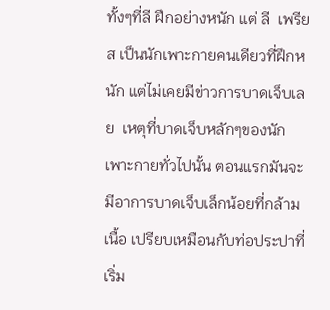ทั้งๆที่ลี ฝึกอย่างหนัก แต่ ลี  เพรียส เป็นนักเพาะกายคนเดียวที่ฝึกหนัก แต่ไม่เคยมีข่าวการบาดเจ็บเลย  เหตุที่บาดเจ็บหลักๆของนักเพาะกายทั่วไปนั้น ตอนแรกมันจะมีอาการบาดเจ็บเล็กน้อยที่กล้ามเนื้อ เปรียบเหมือนกับท่อประปาที่เริ่ม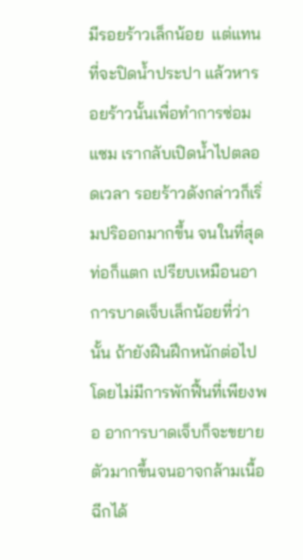มีรอยร้าวเล็กน้อย  แต่แทนที่จะปิดน้ำประปา แล้วหารอยร้าวนั้นเพื่อทำการซ่อมแซม เรากลับเปิดน้ำไปตลอดเวลา รอยร้าวดังกล่าวก็เริ่มปริออกมากขึ้น จนในที่สุดท่อก็แตก เปรียบเหมือนอาการบาดเจ็บเล็กน้อยที่ว่านั้น ถ้ายังฝืนฝึกหนักต่อไป โดยไม่มีการพักฟื้นที่เพียงพอ อาการบาดเจ็บก็จะขยายตัวมากขึ้นจนอาจกล้ามเนื้อฉีกได้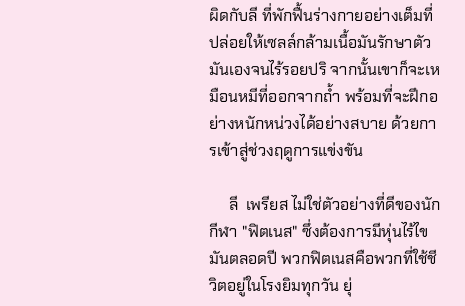ผิดกับลี ที่พักฟื้นร่างกายอย่างเต็มที่ ปล่อยให้เซลล์กล้ามเนื้อมันรักษาตัวมันเองจนไร้รอยปริ จากนั้นเขาก็จะเหมือนหมีที่ออกจากถ้ำ พร้อมที่จะฝึกอย่างหนักหน่วงได้อย่างสบาย ด้วยการเข้าสู่ช่วงฤดูการแข่งขัน

     ลี  เพรียส ไม่ใช่ตัวอย่างที่ดีของนักกีฬา "ฟิตเนส" ซึ่งต้องการมีหุ่นไร้ไขมันตลอดปี พวกฟิตเนสคือพวกที่ใช้ชีวิตอยู่ในโรงยิมทุกวัน ยุ่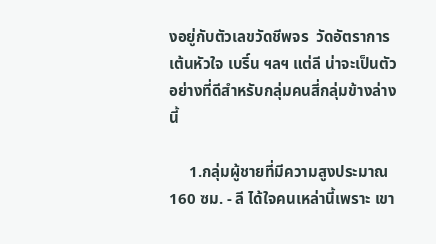งอยู่กับตัวเลขวัดชีพจร  วัดอัตราการเต้นหัวใจ เบริ์น ฯลฯ แต่ลี น่าจะเป็นตัวอย่างที่ดีสำหรับกลุ่มคนสี่กลุ่มข้างล่างนี้

     1.กลุ่มผู้ชายที่มีความสูงประมาณ 160 ซม. - ลี ได้ใจคนเหล่านี้เพราะ เขา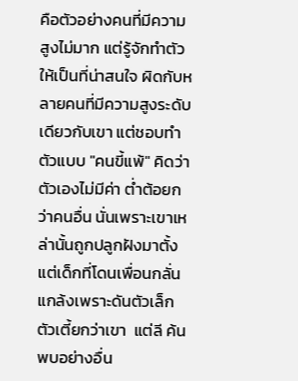คือตัวอย่างคนที่มีความสูงไม่มาก แต่รู้จักทำตัวให้เป็นที่น่าสนใจ ผิดกับหลายคนที่มีความสูงระดับเดียวกับเขา แต่ชอบทำตัวแบบ "คนขี้แพ้" คิดว่าตัวเองไม่มีค่า ต่ำต้อยกว่าคนอื่น นั่นเพราะเขาเหล่านั้นถูกปลูกฝังมาตั้งแต่เด็กที่โดนเพื่อนกลั่นแกล้งเพราะดันตัวเล็ก ตัวเตี้ยกว่าเขา  แต่ลี ค้นพบอย่างอื่น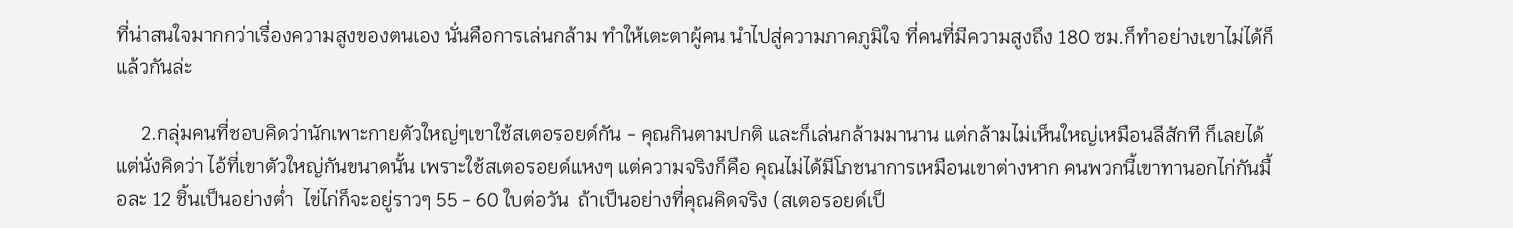ที่น่าสนใจมากกว่าเรื่องความสูงของตนเอง นั่นคือการเล่นกล้าม ทำให้เตะตาผู้คน นำไปสู่ความภาคภูมิใจ ที่คนที่มีความสูงถึง 180 ซม.ก็ทำอย่างเขาไม่ได้ก็แล้วกันล่ะ

     2.กลุ่มคนที่ชอบคิดว่านักเพาะกายตัวใหญ่ๆเขาใช้สเตอรอยด์กัน - คุณกินตามปกติ และก็เล่นกล้ามมานาน แต่กล้ามไม่เห็นใหญ่เหมือนลีสักที ก็เลยได้แต่นั่งคิดว่า ไอ้ที่เขาตัวใหญ่กันขนาดนั้น เพราะใช้สเตอรอยด์แหงๆ แต่ความจริงก็คือ คุณไม่ได้มีโภชนาการเหมือนเขาต่างหาก คนพวกนี้เขาทานอกไก่กันมื้อละ 12 ชิ้นเป็นอย่างต่ำ  ไข่ไก่ก็จะอยู่ราวๆ 55 - 60 ใบต่อวัน  ถ้าเป็นอย่างที่คุณคิดจริง (สเตอรอยด์เป็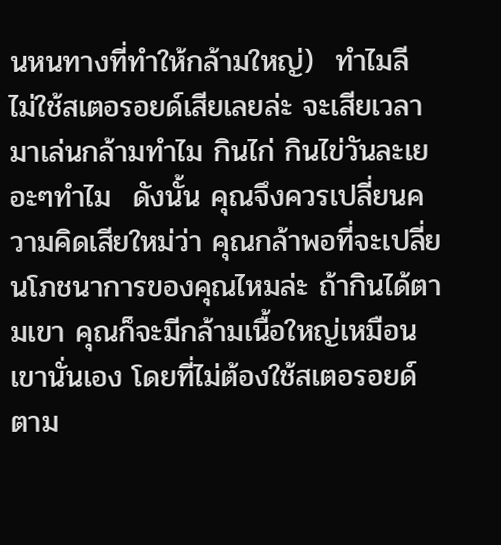นหนทางที่ทำให้กล้ามใหญ่)  ทำไมลี ไม่ใช้สเตอรอยด์เสียเลยล่ะ จะเสียเวลามาเล่นกล้ามทำไม กินไก่ กินไข่วันละเยอะๆทำไม  ดังนั้น คุณจึงควรเปลี่ยนความคิดเสียใหม่ว่า คุณกล้าพอที่จะเปลี่ยนโภชนาการของคุณไหมล่ะ ถ้ากินได้ตามเขา คุณก็จะมีกล้ามเนื้อใหญ่เหมือนเขานั่นเอง โดยที่ไม่ต้องใช้สเตอรอยด์ตาม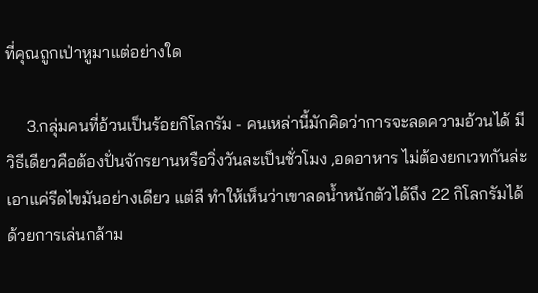ที่คุณถูกเป่าหูมาแต่อย่างใด

     3.กลุ่มคนที่อ้วนเป็นร้อยกิโลกรัม - คนเหล่านี้มักคิดว่าการจะลดความอ้วนได้ มีวิธีเดียวคือต้องปั่นจักรยานหรือวิ่งวันละเป็นชั่วโมง ,อดอาหาร ไม่ต้องยกเวทกันล่ะ เอาแค่รีดไขมันอย่างเดียว แต่ลี ทำให้เห็นว่าเขาลดน้ำหนักตัวได้ถึง 22 กิโลกรัมได้ด้วยการเล่นกล้าม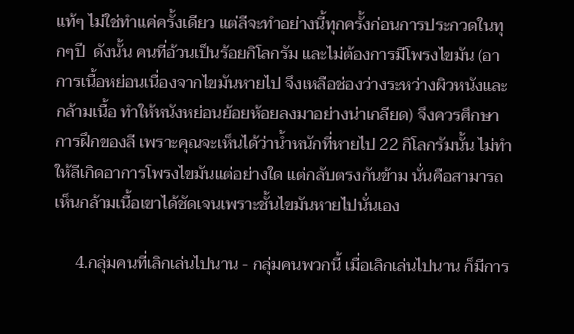แท้ๆ ไม่ใช่ทำแค่ครั้งเดียว แต่ลีจะทำอย่างนี้ทุกครั้งก่อนการประกวดในทุกๆปี  ดังนั้น คนที่อ้วนเป็นร้อยกิโลกรัม และไม่ต้องการมีโพรงไขมัน (อาการเนื้อหย่อนเนื่องจากไขมันหายไป จึงเหลือช่องว่างระหว่างผิวหนังและกล้ามเนื้อ ทำให้หนังหย่อนย้อยห้อยลงมาอย่างน่าเกลียด) จึงควรศึกษาการฝึกของลี เพราะคุณจะเห็นได้ว่าน้ำหนักที่หายไป 22 กิโลกรัมนั้น ไม่ทำให้ลีเกิดอาการโพรงไขมันแต่อย่างใด แต่กลับตรงกันข้าม นั่นคือสามารถเห็นกล้ามเนื้อเขาได้ชัดเจนเพราะชั้นไขมันหายไปนั่นเอง

     4.กลุ่มคนที่เลิกเล่นไปนาน - กลุ่มคนพวกนี้ เมื่อเลิกเล่นไปนาน ก็มีการ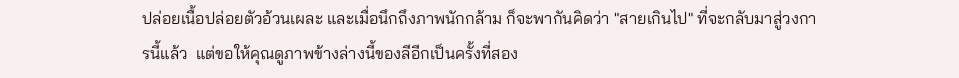ปล่อยเนื้อปล่อยตัวอ้วนเผละ และเมื่อนึกถึงภาพนักกล้าม ก็จะพากันคิดว่า "สายเกินไป" ที่จะกลับมาสู่วงการนี้แล้ว  แต่ขอให้คุณดูภาพข้างล่างนี้ของลีอีกเป็นครั้งที่สอง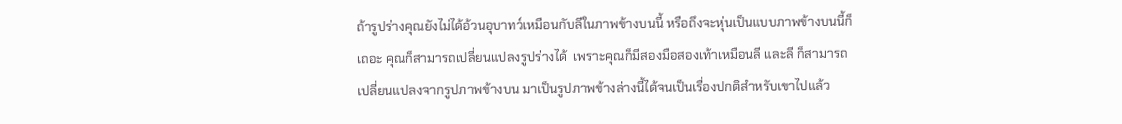ถ้ารูปร่างคุณยังไม่ได้อ้วนอุบาทว์เหมือนกับลีในภาพข้างบนนี้ หรือถึงจะหุ่นเป็นแบบภาพข้างบนนี้ก็เถอะ คุณก็สามารถเปลี่ยนแปลงรูปร่างได้  เพราะคุณก็มีสองมือสองเท้าเหมือนลี และลี ก็สามารถเปลี่ยนแปลงจากรูปภาพข้างบน มาเป็นรูปภาพข้างล่างนี้ได้จนเป็นเรื่องปกติสำหรับเขาไปแล้ว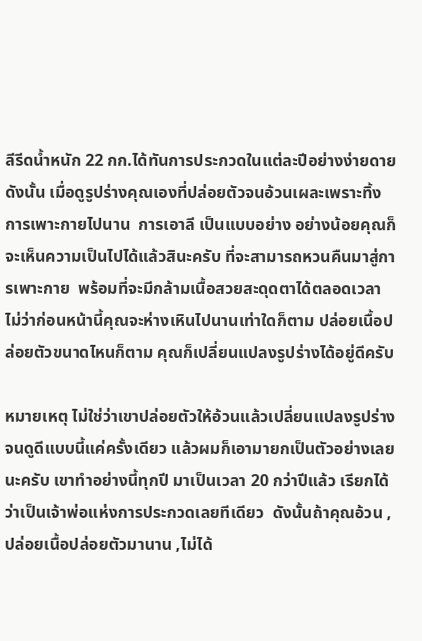ลีรีดน้ำหนัก 22 กก.ได้ทันการประกวดในแต่ละปีอย่างง่ายดาย ดังนั้น เมื่อดูรูปร่างคุณเองที่ปล่อยตัวจนอ้วนเผละเพราะทิ้งการเพาะกายไปนาน  การเอาลี เป็นแบบอย่าง อย่างน้อยคุณก็จะเห็นความเป็นไปได้แล้วสินะครับ ที่จะสามารถหวนคืนมาสู่การเพาะกาย  พร้อมที่จะมีกล้ามเนื้อสวยสะดุดตาได้ตลอดเวลา ไม่ว่าก่อนหน้านี้คุณจะห่างเหินไปนานเท่าใดก็ตาม ปล่อยเนื้อปล่อยตัวขนาดไหนก็ตาม คุณก็เปลี่ยนแปลงรูปร่างได้อยู่ดีครับ

หมายเหตุ ไม่ใช่ว่าเขาปล่อยตัวให้อ้วนแล้วเปลี่ยนแปลงรูปร่างจนดูดีแบบนี้แค่ครั้งเดียว แล้วผมก็เอามายกเป็นตัวอย่างเลยนะครับ เขาทำอย่างนี้ทุกปี มาเป็นเวลา 20 กว่าปีแล้ว เรียกได้ว่าเป็นเจ้าพ่อแห่งการประกวดเลยทีเดียว  ดังนั้นถ้าคุณอ้วน ,ปล่อยเนื้อปล่อยตัวมานาน ,ไม่ได้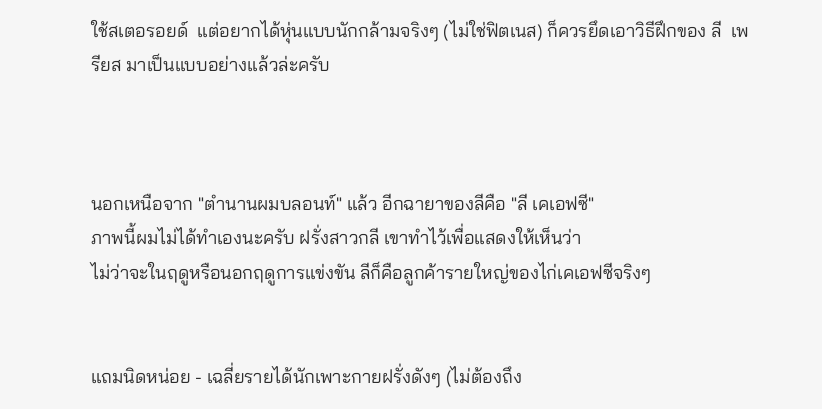ใช้สเตอรอยด์  แต่อยากได้หุ่นแบบนักกล้ามจริงๆ (ไม่ใช่ฟิตเนส) ก็ควรยึดเอาวิธีฝึกของ ลี  เพรียส มาเป็นแบบอย่างแล้วล่ะครับ



นอกเหนือจาก "ตำนานผมบลอนท์" แล้ว อีกฉายาของลีคือ "ลี เคเอฟซี"
ภาพนี้ผมไม่ได้ทำเองนะครับ ฝรั่งสาวกลี เขาทำไว้เพื่อแสดงให้เห็นว่า
ไม่ว่าจะในฤดูหรือนอกฤดูการแข่งขัน ลีก็คือลูกค้ารายใหญ่ของไก่เคเอฟซีจริงๆ


แถมนิดหน่อย - เฉลี่ยรายได้นักเพาะกายฝรั่งดังๆ (ไม่ต้องถึง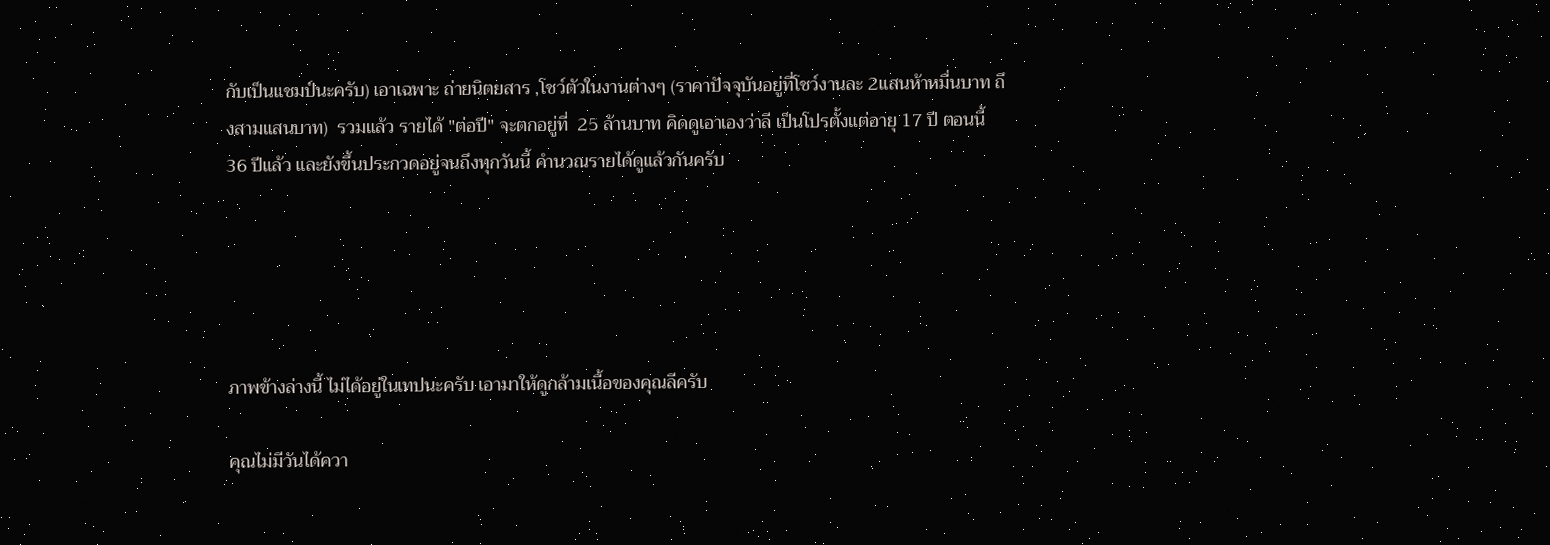กับเป็นแชมป์นะครับ) เอาเฉพาะ ถ่ายนิตยสาร ,โชว์ตัวในงานต่างๆ (ราคาปัจจุบันอยู่ที่โชว์งานละ 2แสนห้าหมื่นบาท ถึงสามแสนบาท)  รวมแล้ว รายได้ "ต่อปี" จะตกอยู่ที่  25 ล้านบาท คิดดูเอาเองว่าลี เป็นโปรตั้งแต่อายุ 17 ปี ตอนนี้ 36 ปีแล้ว และยังขึ้นประกวดอยู่จนถึงทุกวันนี้ คำนวณรายได้ดูแล้วกันครับ





ภาพข้างล่างนี้ ไม่ได้อยู่ในเทปนะครับ เอามาให้ดูกล้ามเนื้อของคุณลีครับ

คุณไม่มีวันได้ควา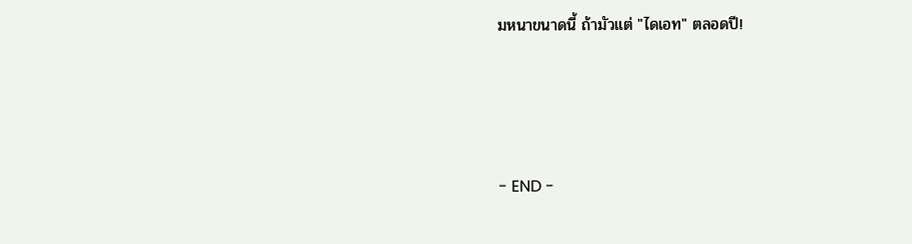มหนาขนาดนี้ ถ้ามัวแต่ "ไดเอท" ตลอดปี!




- END -